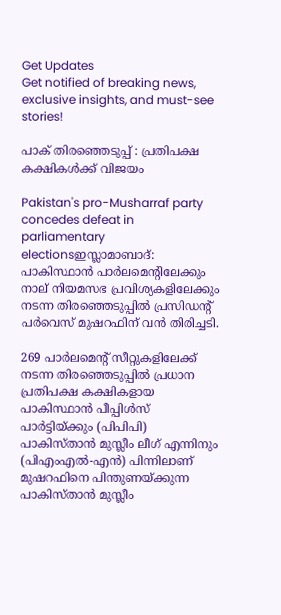Get Updates
Get notified of breaking news, exclusive insights, and must-see stories!

പാക് തിരഞ്ഞെടുപ്പ് : പ്രതിപക്ഷ കക്ഷികള്‍ക്ക് വിജയം

Pakistan's pro-Musharraf party concedes defeat in parliamentary electionsഇസ്ലാമാബാദ്‌: പാകിസ്ഥാന്‍ പാര്‍ലമെന്റിലേക്കും നാല്‌ നിയമസഭ പ്രവിശ്യകളിലേക്കും നടന്ന തിരഞ്ഞെടുപ്പില്‍ പ്രസിഡന്റ്‌ പര്‍വെസ്‌ മുഷറഫിന്‌ വന്‍ തിരിച്ചടി.

269 പാര്‍ലമെന്റ്‌ സീറ്റുകളിലേക്ക്‌ നടന്ന തിരഞ്ഞെടുപ്പില്‍ പ്രധാന പ്രതിപക്ഷ കക്ഷികളായ പാകിസ്ഥാന്‍ പീപ്പിള്‍സ്‌ പാര്‍ട്ടിയ്‌ക്കും (പിപിപി) പാകിസ്‌താന്‍ മുസ്ലീം ലീഗ്‌ എന്നിനും (പിഎംഎല്‍-എന്‍) പിന്നിലാണ്‌ മുഷറഫിനെ പിന്തുണയ്‌ക്കുന്ന പാകിസ്‌താന്‍ മുസ്ലീം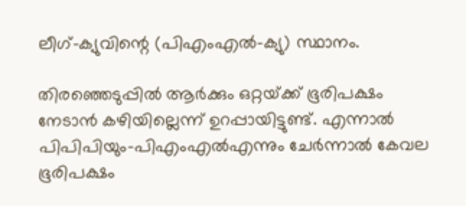ലീഗ്‌-ക്യുവിന്റെ (പിഎംഎല്‍-ക്യു) സ്ഥാനം.

തിരഞ്ഞെടുപ്പില്‍ ആര്‍ക്കും ഒറ്റയ്‌ക്ക്‌ ഭൂരിപക്ഷം നേടാന്‍ കഴിയില്ലെന്ന് ഉറപ്പായിട്ടുണ്ട്. എന്നാല്‍ പിപിപിയും-പിഎംഎല്‍എന്നും ചേര്‍ന്നാല്‍ കേവല ഭൂരിപക്ഷം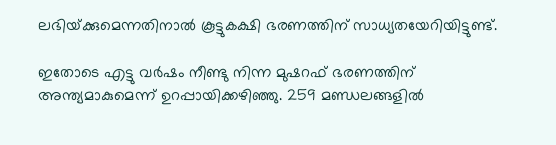ലഭിയ്‌ക്കുമെന്നതിനാല്‍ കൂട്ടുകക്ഷി ഭരണത്തിന്‌ സാധ്യതയേറിയിട്ടുണ്ട്‌.

ഇതോടെ എട്ടു വര്‍ഷം നീണ്ടു നിന്ന മുഷറഫ്‌ ഭരണത്തിന്‌ അന്ത്യമാകുമെന്ന്‌ ഉറപ്പായിക്കഴിഞ്ഞു. 259 മണ്ഡലങ്ങളില്‍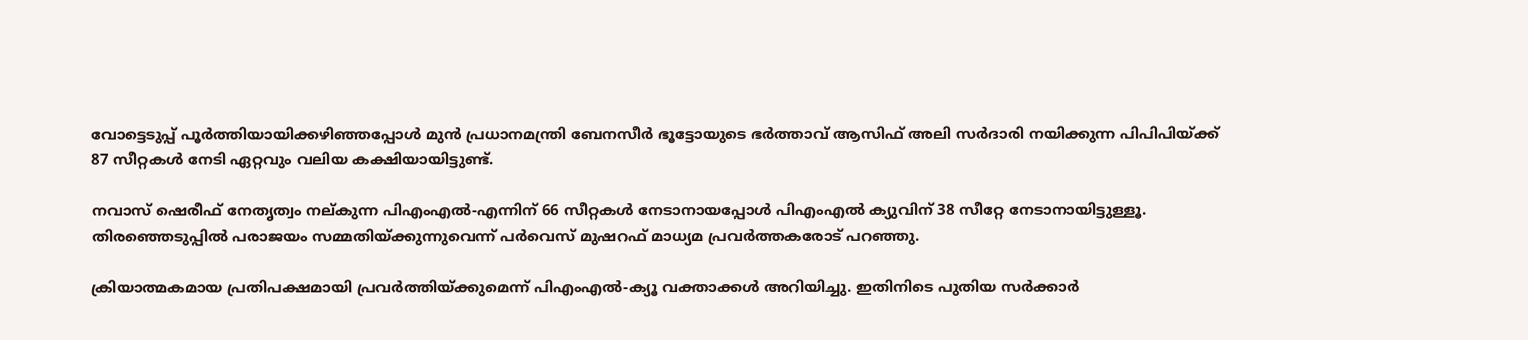വോട്ടെടുപ്പ്‌ പൂര്‍ത്തിയായിക്കഴിഞ്ഞപ്പോള്‍ മുന്‍ പ്രധാനമന്ത്രി ബേനസീര്‍ ഭൂട്ടോയുടെ ഭര്‍ത്താവ്‌ ആസിഫ്‌ അലി സര്‍ദാരി നയിക്കുന്ന പിപിപിയ്‌ക്ക്‌ 87 സീറ്റകള്‍ നേടി ഏറ്റവും വലിയ കക്ഷിയായിട്ടുണ്ട്‌.

നവാസ്‌ ഷെരീഫ്‌ നേതൃത്വം നല്‌കുന്ന പിഎംഎല്‍-എന്നിന്‌ 66 സീറ്റകള്‍ നേടാനായപ്പോള്‍ പിഎംഎല്‍ ക്യുവിന്‌ 38 സീറ്റേ നേടാനായിട്ടുള്ളൂ. തിരഞ്ഞെടുപ്പില്‍ പരാജയം സമ്മതിയ്‌ക്കുന്നുവെന്ന്‌ പര്‍വെസ്‌ മുഷറഫ്‌ മാധ്യമ പ്രവര്‍ത്തകരോട്‌ പറഞ്ഞു.

ക്രിയാത്മകമായ പ്രതിപക്ഷമായി പ്രവര്‍ത്തിയ്‌ക്കുമെന്ന്‌ പിഎംഎല്‍-ക്യൂ വക്താക്കള്‍ അറിയിച്ചു. ഇതിനിടെ പുതിയ സര്‍ക്കാര്‍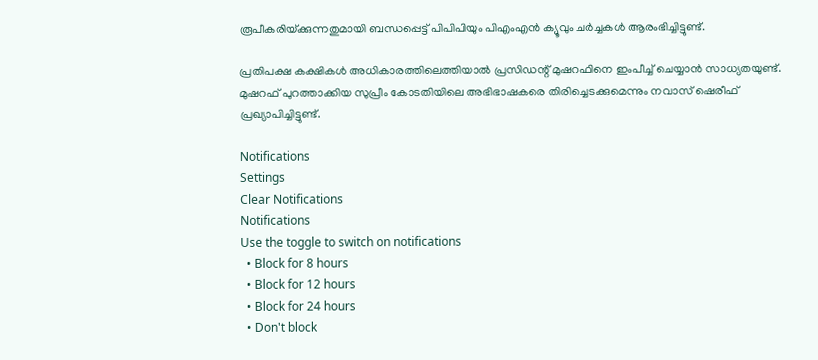രൂപീകരിയ്‌ക്കുന്നതുമായി ബന്ധപ്പെട്ട്‌ പിപിപിയും പിഎംഎന്‍ ക്യൂവും ചര്‍ച്ചകള്‍ ആരംഭിച്ചിട്ടുണ്ട്‌.

പ്രതിപക്ഷ കക്ഷികള്‍ അധികാരത്തിലെത്തിയാല്‍ പ്രസിഡന്റ്‌ മുഷറഫിനെ ഇംപീച്ച്‌ ചെയ്യാന്‍ സാധ്യതയുണ്ട്‌. മുഷറഫ്‌ പുറത്താക്കിയ സുപ്രീം കോടതിയിലെ അഭിഭാഷകരെ തിരിച്ചെടക്കുമെന്നും നവാസ്‌ ഷെരീഫ്‌ പ്രഖ്യാപിച്ചിട്ടുണ്ട്‌.

Notifications
Settings
Clear Notifications
Notifications
Use the toggle to switch on notifications
  • Block for 8 hours
  • Block for 12 hours
  • Block for 24 hours
  • Don't block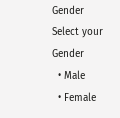Gender
Select your Gender
  • Male
  • Female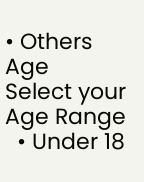• Others
Age
Select your Age Range
  • Under 18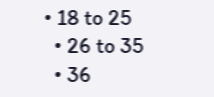• 18 to 25
  • 26 to 35
  • 36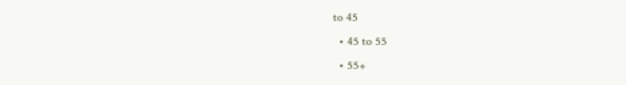to 45
  • 45 to 55
  • 55+